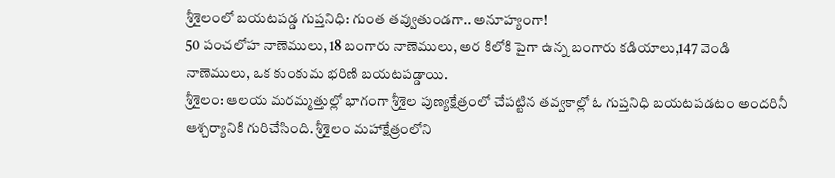శ్రీశైలంలో బయటపడ్డ గుప్తనిధి: గుంత తవ్వుతుండగా.. అనూహ్యంగా!
50 పంచలోహ నాణెములు, 18 బంగారు నాణెములు, అర కిలోకి పైగా ఉన్న బంగారు కడియాలు,147 వెండి నాణెములు, ఒక కుంకుమ భరిణి బయటపడ్డాయి.
శ్రీశైలం: ఆలయ మరమ్మత్తుల్లో భాగంగా శ్రీశైల పుణ్యక్షేత్రంలో చేపట్టిన తవ్వకాల్లో ఓ గుప్తనిధి బయటపడటం అందరినీ ఆశ్చర్యానికి గురిచేసింది. శ్రీశైలం మహాక్షేత్రంలోని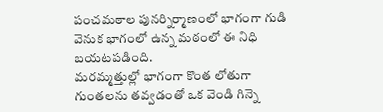పంచమఠాల పునర్నిర్మాణంలో భాగంగా గుడి వెనుక భాగంలో ఉన్న మఠంలో ఈ నిధి బయటపడింది.
మరమ్మత్తుల్లో భాగంగా కొంత లోతుగా గుంతలను తవ్వడంతో ఒక వెండి గిన్నె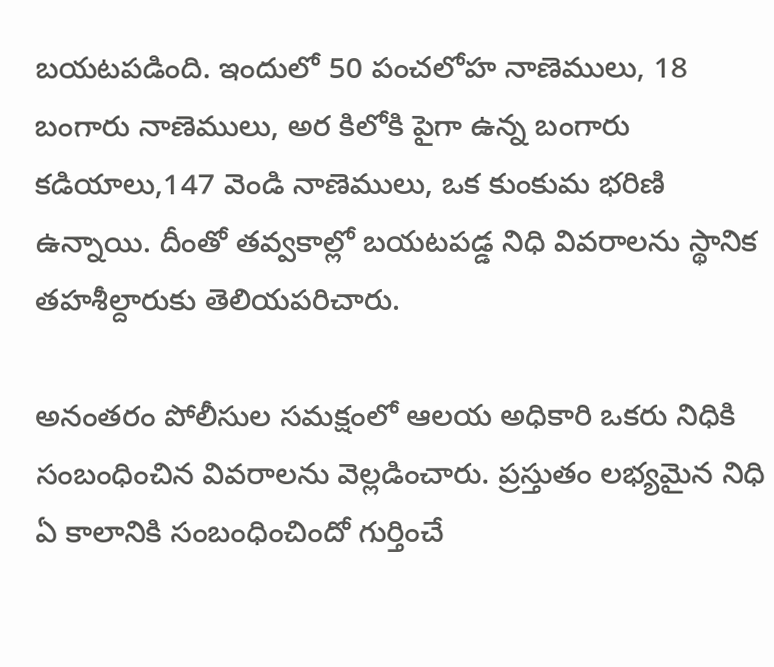బయటపడింది. ఇందులో 50 పంచలోహ నాణెములు, 18 బంగారు నాణెములు, అర కిలోకి పైగా ఉన్న బంగారు కడియాలు,147 వెండి నాణెములు, ఒక కుంకుమ భరిణి ఉన్నాయి. దీంతో తవ్వకాల్లో బయటపడ్డ నిధి వివరాలను స్థానిక తహశీల్దారుకు తెలియపరిచారు.

అనంతరం పోలీసుల సమక్షంలో ఆలయ అధికారి ఒకరు నిధికి సంబంధించిన వివరాలను వెల్లడించారు. ప్రస్తుతం లభ్యమైన నిధి ఏ కాలానికి సంబంధించిందో గుర్తించే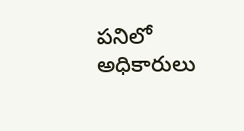పనిలో అధికారులు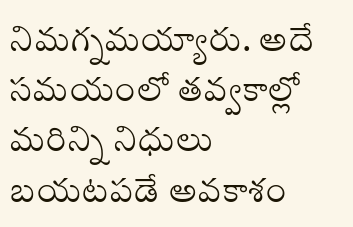నిమగ్నమయ్యారు. అదే సమయంలో తవ్వకాల్లో మరిన్ని నిధులు బయటపడే అవకాశం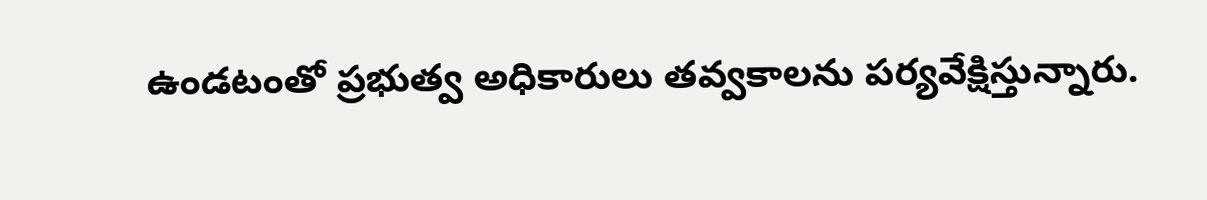ఉండటంతో ప్రభుత్వ అధికారులు తవ్వకాలను పర్యవేక్షిస్తున్నారు.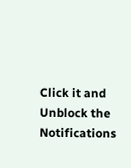Click it and Unblock the Notifications